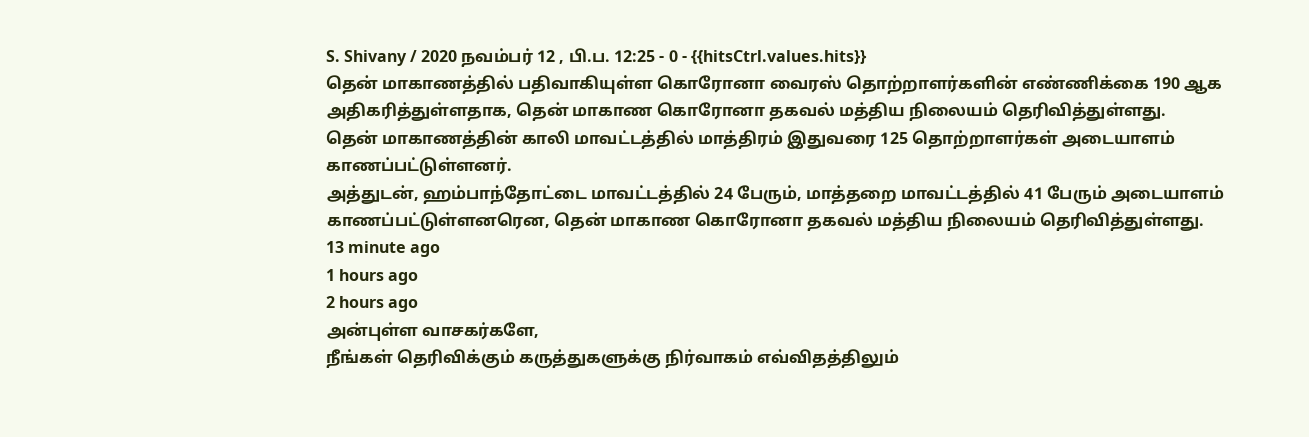S. Shivany / 2020 நவம்பர் 12 , பி.ப. 12:25 - 0 - {{hitsCtrl.values.hits}}
தென் மாகாணத்தில் பதிவாகியுள்ள கொரோனா வைரஸ் தொற்றாளர்களின் எண்ணிக்கை 190 ஆக அதிகரித்துள்ளதாக, தென் மாகாண கொரோனா தகவல் மத்திய நிலையம் தெரிவித்துள்ளது.
தென் மாகாணத்தின் காலி மாவட்டத்தில் மாத்திரம் இதுவரை 125 தொற்றாளர்கள் அடையாளம் காணப்பட்டுள்ளனர்.
அத்துடன், ஹம்பாந்தோட்டை மாவட்டத்தில் 24 பேரும், மாத்தறை மாவட்டத்தில் 41 பேரும் அடையாளம் காணப்பட்டுள்ளனரென, தென் மாகாண கொரோனா தகவல் மத்திய நிலையம் தெரிவித்துள்ளது.
13 minute ago
1 hours ago
2 hours ago
அன்புள்ள வாசகர்களே,
நீங்கள் தெரிவிக்கும் கருத்துகளுக்கு நிர்வாகம் எவ்விதத்திலும்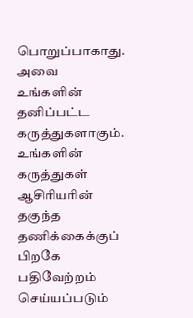பொறுப்பாகாது. அவை உங்களின் தனிப்பட்ட கருத்துகளாகும். உங்களின் கருத்துகள் ஆசிரியரின் தகுந்த தணிக்கைக்குப் பிறகே பதிவேற்றம் செய்யப்படும்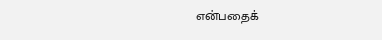என்பதைக்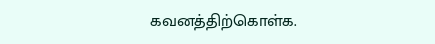கவனத்திற்கொள்க.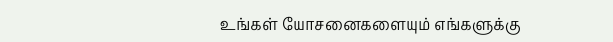உங்கள் யோசனைகளையும் எங்களுக்கு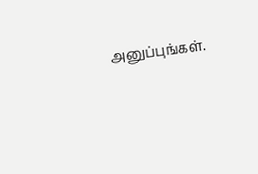அனுப்புங்கள்.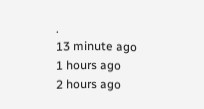.
13 minute ago
1 hours ago
2 hours ago